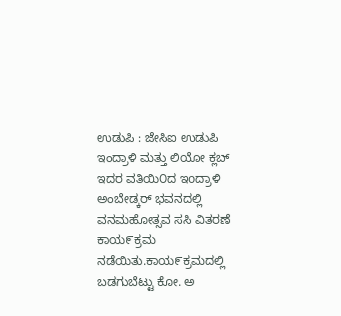ಉಡುಪಿ : ಜೇಸಿಐ ಉಡುಪಿ ಇಂದ್ರಾಳಿ ಮತ್ತು ಲಿಯೋ ಕ್ಲಬ್ ಇದರ ವತಿಯಿ೦ದ ಇoದ್ರಾಳಿ ಅಂಬೇಡ್ಕರ್ ಭವನದಲ್ಲಿ ವನಮಹೋತ್ಸವ ಸಸಿ ವಿತರಣೆ ಕಾಯ೯ಕ್ರಮ ನಡೆಯಿತು.ಕಾಯ೯ಕ್ರಮದಲ್ಲಿ ಬಡಗುಬೆಟ್ಟು ಕೋ. ಅ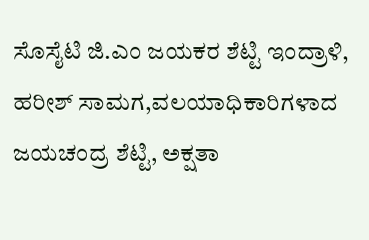ಸೊಸೈಟಿ ಜಿ.ಎಂ ಜಯಕರ ಶೆಟ್ಟಿ ಇಂದ್ರಾಳಿ, ಹರೀಶ್ ಸಾಮಗ,ವಲಯಾಧಿಕಾರಿಗಳಾದ ಜಯಚಂದ್ರ ಶೆಟ್ಟಿ, ಅಕ್ಷತಾ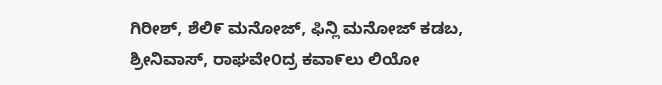ಗಿರೀಶ್, ಶೆಲಿ೯ ಮನೋಜ್, ಫಿನ್ಲಿ ಮನೋಜ್ ಕಡಬ, ಶ್ರೀನಿವಾಸ್, ರಾಘವೇ೦ದ್ರ ಕವಾ೯ಲು ಲಿಯೋ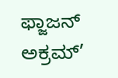ಫ್ಜಾಜನ್ ಅಕ್ರಮ್’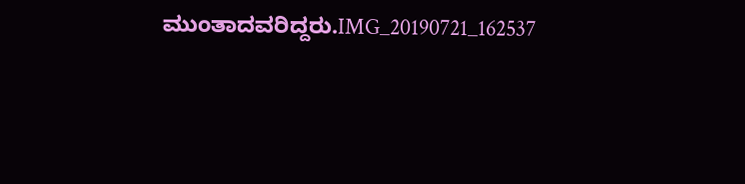ಮುಂತಾದವರಿದ್ದರು.IMG_20190721_162537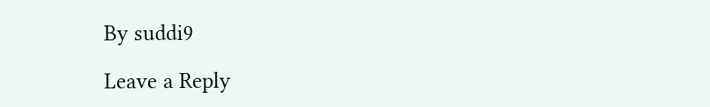By suddi9

Leave a Reply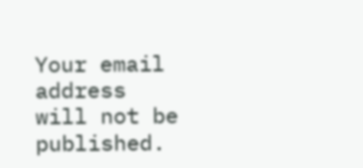Your email address will not be published.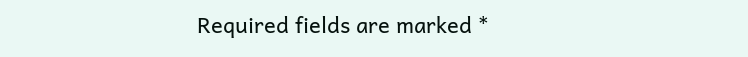Required fields are marked *